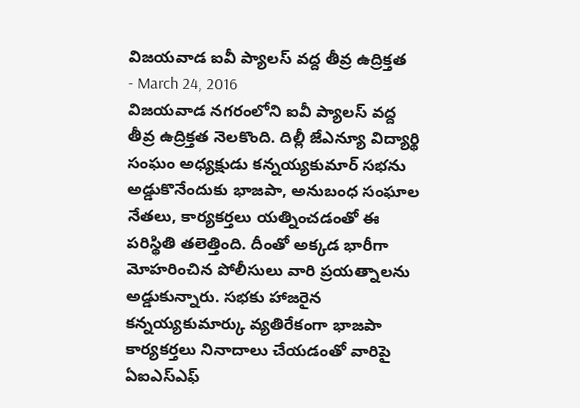విజయవాడ ఐవీ ప్యాలస్ వద్ద తీవ్ర ఉద్రిక్తత
- March 24, 2016
విజయవాడ నగరంలోని ఐవీ ప్యాలస్ వద్ద తీవ్ర ఉద్రిక్తత నెలకొంది. దిల్లీ జేఎన్యూ విద్యార్థి సంఘం అధ్యక్షుడు కన్నయ్యకుమార్ సభను అడ్డుకొనేందుకు భాజపా, అనుబంధ సంఘాల నేతలు, కార్యకర్తలు యత్నించడంతో ఈ పరిస్థితి తలెత్తింది. దీంతో అక్కడ భారీగా మోహరించిన పోలీసులు వారి ప్రయత్నాలను అడ్డుకున్నారు. సభకు హాజరైన కన్నయ్యకుమార్కు వ్యతిరేకంగా భాజపా కార్యకర్తలు నినాదాలు చేయడంతో వారిపై ఏఐఎస్ఎఫ్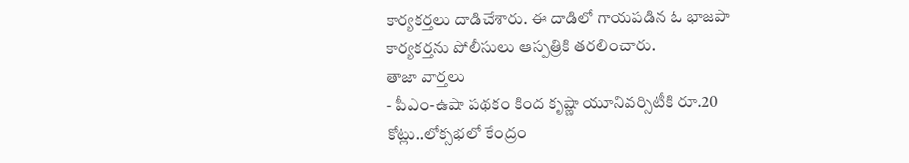కార్యకర్తలు దాడిచేశారు. ఈ దాడిలో గాయపడిన ఓ భాజపా కార్యకర్తను పోలీసులు ఆస్పత్రికి తరలించారు.
తాజా వార్తలు
- పీఎం-ఉషా పథకం కింద కృష్ణా యూనివర్సిటీకి రూ.20 కోట్లు..లోక్సభలో కేంద్రం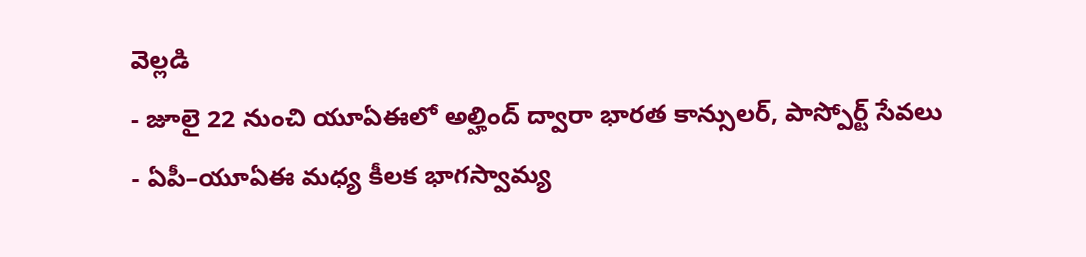వెల్లడి
- జూలై 22 నుంచి యూఏఈలో అల్హింద్ ద్వారా భారత కాన్సులర్, పాస్పోర్ట్ సేవలు
- ఏపీ–యూఏఈ మధ్య కీలక భాగస్వామ్య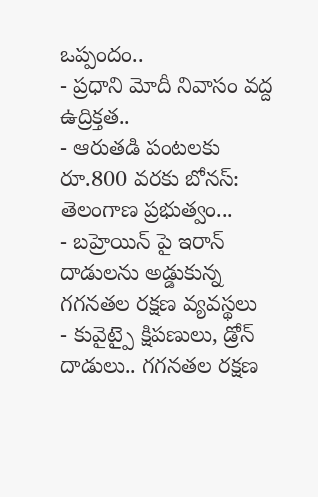ఒప్పందం..
- ప్రధాని మోదీ నివాసం వద్ద ఉద్రిక్తత..
- ఆరుతడి పంటలకు రూ.800 వరకు బోనస్: తెలంగాణ ప్రభుత్వం...
- బహ్రెయిన్ పై ఇరాన్ దాడులను అడ్డుకున్న గగనతల రక్షణ వ్యవస్థలు
- కువైట్పై క్షిపణులు, డ్రోన్ దాడులు.. గగనతల రక్షణ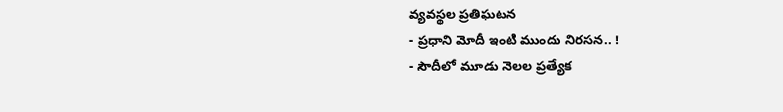వ్యవస్థల ప్రతిఘటన
- ప్రధాని మోదీ ఇంటి ముందు నిరసన.. !
- సౌదీలో మూడు నెలల ప్రత్యేక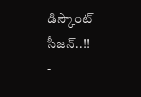డిస్కౌంట్ సీజన్..!!
-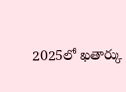2025లో ఖతార్కు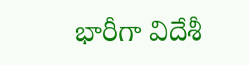భారీగా విదేశీ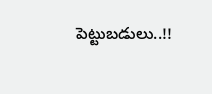పెట్టుబడులు..!!